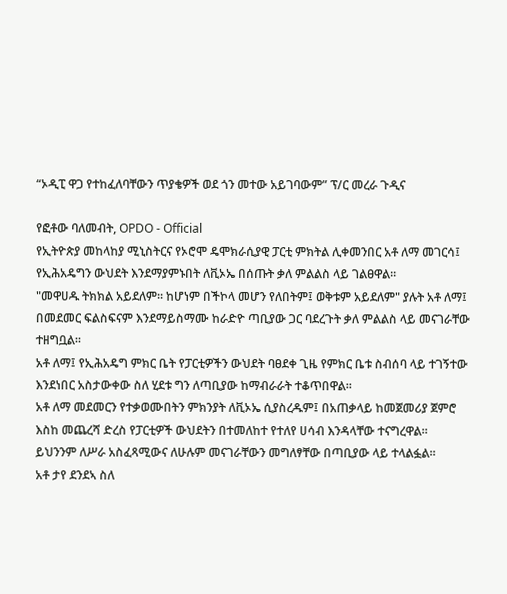“ኦዲፒ ዋጋ የተከፈለባቸውን ጥያቄዎች ወደ ጎን መተው አይገባውም” ፕ/ር መረራ ጉዲና

የፎቶው ባለመብት, OPDO - Official
የኢትዮጵያ መከላከያ ሚኒስትርና የኦሮሞ ዴሞክራሲያዊ ፓርቲ ምክትል ሊቀመንበር አቶ ለማ መገርሳ፤ የኢሕአዴግን ውህደት እንደማያምኑበት ለቪኦኤ በሰጡት ቃለ ምልልስ ላይ ገልፀዋል።
"መዋሀዱ ትክክል አይደለም። ከሆነም በችኮላ መሆን የለበትም፤ ወቅቱም አይደለም" ያሉት አቶ ለማ፤ በመደመር ፍልስፍናም እንደማይስማሙ ከራድዮ ጣቢያው ጋር ባደረጉት ቃለ ምልልስ ላይ መናገራቸው ተዘግቧል።
አቶ ለማ፤ የኢሕአዴግ ምክር ቤት የፓርቲዎችን ውህደት ባፀደቀ ጊዜ የምክር ቤቱ ስብሰባ ላይ ተገኝተው እንደነበር አስታውቀው ስለ ሂደቱ ግን ለጣቢያው ከማብራራት ተቆጥበዋል።
አቶ ለማ መደመርን የተቃወሙበትን ምክንያት ለቪኦኤ ሲያስረዱም፤ በአጠቃላይ ከመጀመሪያ ጀምሮ እስከ መጨረሻ ድረስ የፓርቲዎች ውህደትን በተመለከተ የተለየ ሀሳብ እንዳላቸው ተናግረዋል።
ይህንንም ለሥራ አስፈጻሚውና ለሁሉም መናገራቸውን መግለፃቸው በጣቢያው ላይ ተላልፏል።
አቶ ታየ ደንደኣ ስለ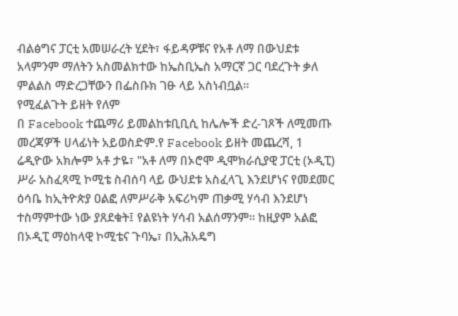ብልፅግና ፓርቲ አመሠራረት ሂደት፣ ፋይዳዎቹና የአቶ ለማ በውህደቱ አላምንም ማለትን አስመልክተው ከኤስቢኤስ አማርኛ ጋር ባደረጉት ቃለ ምልልስ ማድረጋቸውን በፌስቡክ ገፁ ላይ አስነብቧል።
የሚፈልጉት ይዘት የለም
በ Facebook ተጨማሪ ይመልከቱቢቢሲ ከሌሎች ድረ-ገጾች ለሚመጡ መረጃዎች ሀላፊነት አይወስድም.የ Facebook ይዘት መጨረሻ, 1
ሬዲዮው አክሎም አቶ ታዬ፣ "አቶ ለማ በኦሮሞ ዲሞክራሲያዊ ፓርቲ (ኦዲፒ) ሥራ አስፈጻሚ ኮሚቴ ስብሰባ ላይ ውህደቱ አስፈላጊ እንደሆነና የመደመር ዕሳቤ ከኢትዮጵያ ዐልፎ ለምሥራቅ አፍሪካም ጠቃሚ ሃሳብ እንደሆነ ተስማምተው ነው ያጸደቁት፤ የልዩነት ሃሳብ አልሰማንም። ከዚያም አልፎ በኦዲፒ ማዕከላዊ ኮሚቴና ጉባኤ፣ በኢሕአዴግ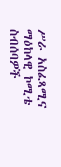ሥራ አስፈጻሚና ማዕከላዊ ኮሚቴ ስብሰባዎች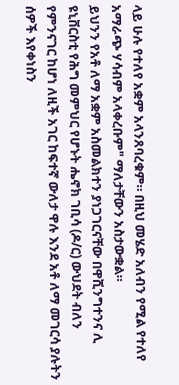ላይ ሁሉ የተለየ አቋም አላንጸባረቁም። በዚህ መሄድ አለብን የሚል የተለየ አማራጭ ሃሳብም አላቀረቡም" ማለታቸውን አስታውቋል።
ይህንን የአቶ ለማ አቋም አስመልክተን ያነጋገርናቸው በዋሺንግተንና ሊ ዩኒቨርስቲ የሕግ መምህር የሆኑት ሔኖክ ገቢሳ (ዶ/ር) ውህደት ብለን የምንናገር ከሆነ ለዚች አገር ከፍተኛ ውለታ ዋሉ እንደ አቶ ለማ መገርሳ ያሉትን ሰዎች እየቀነስን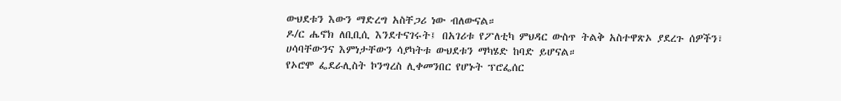ውህደቱን እውን ማድረግ አስቸጋሪ ነው ብለውናል።
ዶ/ር ሔኖክ ለቢቢሲ እንደተናገሩት፤ በአገሪቱ የፖለቲካ ምህዳር ውስጥ ትልቅ አስተዋጽኦ ያደረጉ ሰዎችን፣ ሀሳባቸውንና እምነታቸውን ሳያካትቱ ውህደቱን ማካሄድ ከባድ ይሆናል።
የኦሮሞ ፌደራሊስት ኮንግረስ ሊቀመንበር የሆኑት ፕሮፌሰር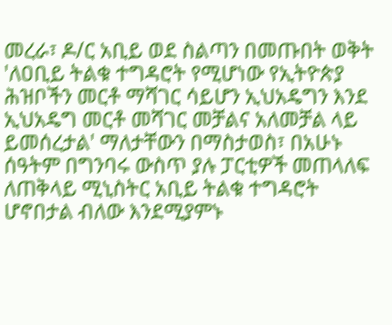መረራ፣ ዶ/ር አቢይ ወደ ስልጣን በመጡበት ወቅት 'ለዐቢይ ትልቁ ተግዳሮት የሚሆነው የኢትዮጵያ ሕዝቦችን መርቶ ማሻገር ሳይሆን ኢህአዴግን እንደ ኢህአዴግ መርቶ መሻገር መቻልና አለመቻል ላይ ይመሰረታል' ማለታቸውን በማስታወስ፣ በአሁኑ ሰዓትም በግንባሩ ውስጥ ያሉ ፓርቲዎች መጠላለፍ ለጠቅላይ ሚኒስትር አቢይ ትልቁ ተግዳሮት ሆኖበታል ብለው እንደሚያምኑ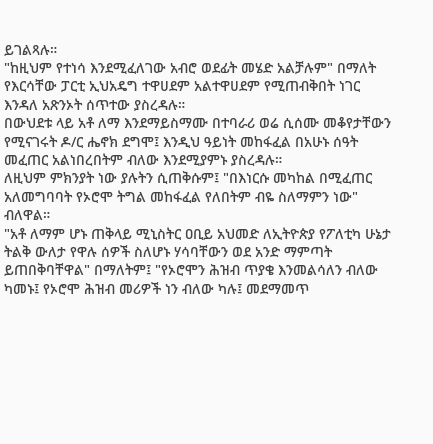ይገልጻሉ።
"ከዚህም የተነሳ እንደሚፈለገው አብሮ ወደፊት መሄድ አልቻሉም" በማለት የእርሳቸው ፓርቲ ኢህአዴግ ተዋሀደም አልተዋሀደም የሚጠብቅበት ነገር እንዳለ አጽንኦት ሰጥተው ያስረዳሉ።
በውህደቱ ላይ አቶ ለማ እንደማይስማሙ በተባራሪ ወሬ ሲሰሙ መቆየታቸውን የሚናገሩት ዶ/ር ሔኖክ ደግሞ፤ እንዲህ ዓይነት መከፋፈል በአሁኑ ሰዓት መፈጠር አልነበረበትም ብለው እንደሚያምኑ ያስረዳሉ።
ለዚህም ምክንያት ነው ያሉትን ሲጠቅሱም፤ "በእነርሱ መካከል በሚፈጠር አለመግባባት የኦሮሞ ትግል መከፋፈል የለበትም ብዬ ስለማምን ነው" ብለዋል።
"አቶ ለማም ሆኑ ጠቅላይ ሚኒስትር ዐቢይ አህመድ ለኢትዮጵያ የፖለቲካ ሁኔታ ትልቅ ውለታ የዋሉ ሰዎች ስለሆኑ ሃሳባቸውን ወደ አንድ ማምጣት ይጠበቅባቸዋል" በማለትም፤ "የኦሮሞን ሕዝብ ጥያቄ እንመልሳለን ብለው ካመኑ፤ የኦሮሞ ሕዝብ መሪዎች ነን ብለው ካሉ፤ መደማመጥ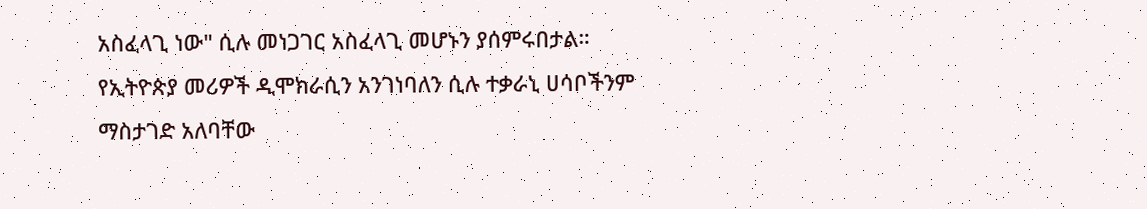አስፈላጊ ነው" ሲሉ መነጋገር አስፈላጊ መሆኑን ያሰምሩበታል።
የኢትዮጵያ መሪዎች ዲሞክራሲን አንገነባለን ሲሉ ተቃራኒ ሀሳቦችንም ማስታገድ አለባቸው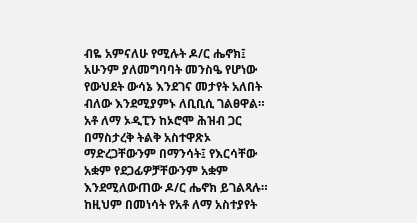ብዬ አምናለሁ የሚሉት ዶ/ር ሔኖክ፤ አሁንም ያለመግባባት መንስዔ የሆነው የውህደት ውሳኔ እንደገና መታየት አለበት ብለው እንደሚያምኑ ለቢቢሲ ገልፀዋል።
አቶ ለማ ኦዲፒን ከኦሮሞ ሕዝብ ጋር በማስታረቅ ትልቅ አስተዋጽኦ ማድረጋቸውንም በማንሳት፤ የእርሳቸው አቋም የደጋፊዎቻቸውንም አቋም እንደሚለውጠው ዶ/ር ሔኖክ ይገልጻሉ።
ከዚህም በመነሳት የአቶ ለማ አስተያየት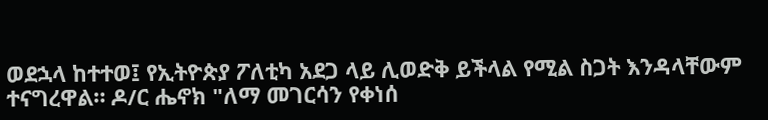ወደኋላ ከተተወ፤ የኢትዮጵያ ፖለቲካ አደጋ ላይ ሊወድቅ ይችላል የሚል ስጋት እንዳላቸውም ተናግረዋል። ዶ/ር ሔኖክ "ለማ መገርሳን የቀነሰ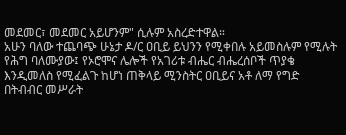መደመር፣ መደመር አይሆንም" ሲሉም አስረድተዋል።
አሁን ባለው ተጨባጭ ሁኔታ ዶ/ር ዐቢይ ይህንን የሚቀበሉ አይመስሉም የሚሉት የሕግ ባለሙያው፤ የኦሮሞና ሌሎች የአገሪቱ ብሔር ብሔረሰቦች ጥያቄ እንዲመለስ የሚፈልጉ ከሆነ ጠቅላይ ሚንስትር ዐቢይና አቶ ለማ የግድ በትብብር መሥራት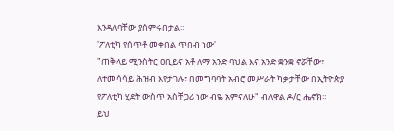እንዳለባቸው ያሰምሩበታል።
'ፖለቲካ የሰጥቶ መቀበል ጥበብ ነው'
"ጠቅላይ ሚንስትር ዐቢይና አቶ ለማ አንድ ባህል እና አንድ ቋንቋ ኖሯቸው፣ ለተመሳሳይ ሕዝብ እየታገሉ፣ በመግባባት አብሮ መሥራት ካቃታቸው በኢትዮጵያ የፖለቲካ ሂደት ውስጥ አስቸጋሪ ነው ብዬ አምናለሁ" ብለዋል ዶ/ር ሔኖክ።
ይህ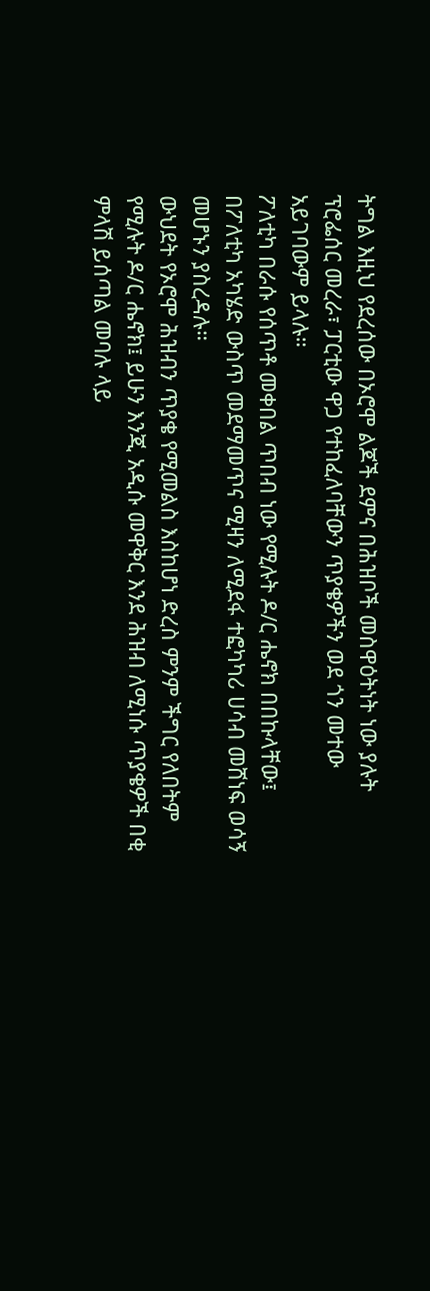ትግል እዚህ የደረሰው በኦሮሞ ልጆች ደምና በሕዝቦች መስዋዕትነት ነው ያሉት ፕሮፌሰር መረራ፣ ፓርቲው ዋጋ የተከፈለባቸውን ጥያቄዎችን ወደ ጎን መተው አይገባውም ይላሉ።
ፖለቲካ በራሱ የሰጥቶ መቀበል ጥበብ ነው የሚሉት ዶ/ር ሔኖክ በበኩላቸው፤ በፖለቲካ አካሄድ ውስጥ መደማመጥና ሚዛን ለሚደፋ ተፎካካሪ ሀሳብ መሸነፍ ወሳኝ መሆኑን ያስረዳሉ።
ውህደት የኦሮሞ ሕዝብን ጥያቄ የሚመልስ እስከሆነ ድረስ ምንም ችግር የለበትም የሚሉት ዶ/ር ሔኖክ፤ ይሁን እንጂ አዲሱ መዋቅር እንደ ሕዝብ ለሚነሱ ጥያቄዎች በቂ ምላሽ ይሰጣል መባሉ ላይ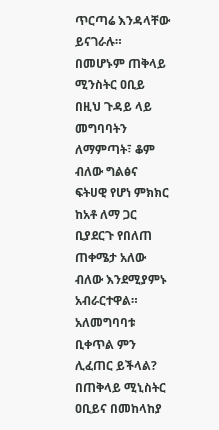ጥርጣሬ እንዳላቸው ይናገራሉ።
በመሆኑም ጠቅላይ ሚንስትር ዐቢይ በዚህ ጉዳይ ላይ መግባባትን ለማምጣት፣ ቆም ብለው ግልፅና ፍትሀዊ የሆነ ምክክር ከአቶ ለማ ጋር ቢያደርጉ የበለጠ ጠቀሜታ አለው ብለው እንደሚያምኑ አብራርተዋል።
አለመግባባቱ ቢቀጥል ምን ሊፈጠር ይችላል?
በጠቅላይ ሚኒስትር ዐቢይና በመከላከያ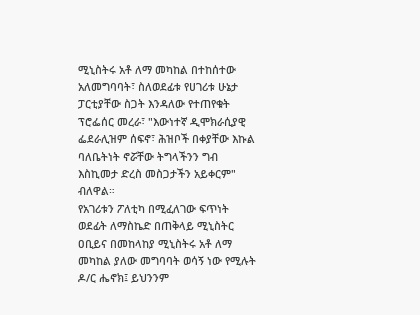ሚኒስትሩ አቶ ለማ መካከል በተከሰተው አለመግባባት፣ ስለወደፊቱ የሀገሪቱ ሁኔታ ፓርቲያቸው ስጋት እንዳለው የተጠየቁት ፕሮፌሰር መረራ፣ "እውነተኛ ዲሞክራሲያዊ ፌደራሊዝም ሰፍኖ፣ ሕዝቦች በቀያቸው እኩል ባለቤትነት ኖሯቸው ትግላችንን ግብ እስኪመታ ድረስ መስጋታችን አይቀርም" ብለዋል።
የአገሪቱን ፖለቲካ በሚፈለገው ፍጥነት ወደፊት ለማስኬድ በጠቅላይ ሚኒስትር ዐቢይና በመከላከያ ሚኒስትሩ አቶ ለማ መካከል ያለው መግባባት ወሳኝ ነው የሚሉት ዶ/ር ሔኖክ፤ ይህንንም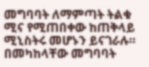መግባባት ለማምጣት ትልቁ ሚና የሚጠበቀው ከጠቅላይ ሚኒስትሩ መሆኑን ይናገራሉ።
በመካከላቸው መግባባት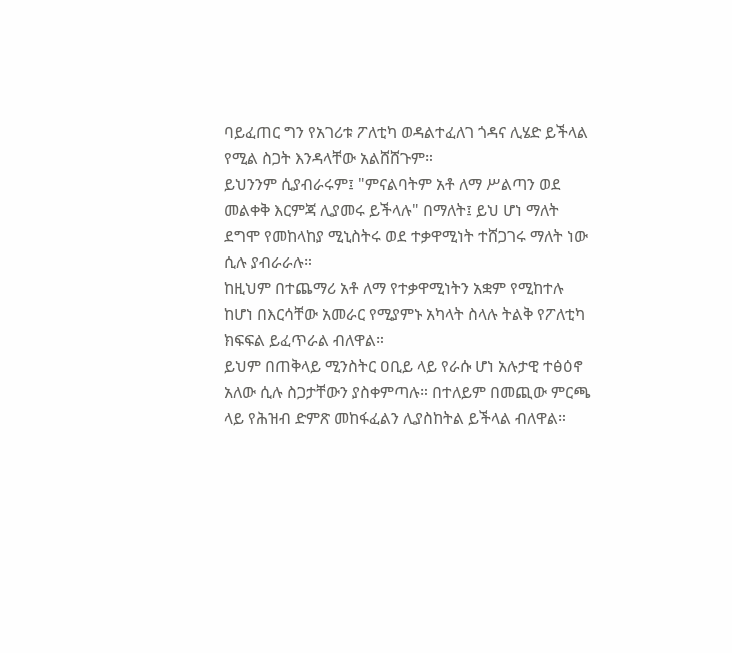ባይፈጠር ግን የአገሪቱ ፖለቲካ ወዳልተፈለገ ጎዳና ሊሄድ ይችላል የሚል ስጋት እንዳላቸው አልሸሸጉም።
ይህንንም ሲያብራሩም፤ "ምናልባትም አቶ ለማ ሥልጣን ወደ መልቀቅ እርምጃ ሊያመሩ ይችላሉ" በማለት፤ ይህ ሆነ ማለት ደግሞ የመከላከያ ሚኒስትሩ ወደ ተቃዋሚነት ተሸጋገሩ ማለት ነው ሲሉ ያብራራሉ።
ከዚህም በተጨማሪ አቶ ለማ የተቃዋሚነትን አቋም የሚከተሉ ከሆነ በእርሳቸው አመራር የሚያምኑ አካላት ስላሉ ትልቅ የፖለቲካ ክፍፍል ይፈጥራል ብለዋል።
ይህም በጠቅላይ ሚንስትር ዐቢይ ላይ የራሱ ሆነ አሉታዊ ተፅዕኖ አለው ሲሉ ስጋታቸውን ያስቀምጣሉ። በተለይም በመጪው ምርጫ ላይ የሕዝብ ድምጽ መከፋፈልን ሊያስከትል ይችላል ብለዋል።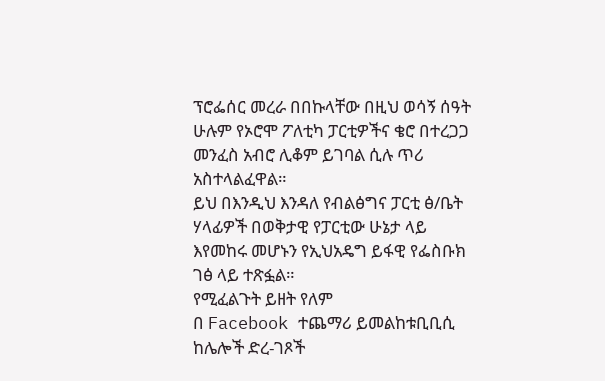ፕሮፌሰር መረራ በበኩላቸው በዚህ ወሳኝ ሰዓት ሁሉም የኦሮሞ ፖለቲካ ፓርቲዎችና ቄሮ በተረጋጋ መንፈስ አብሮ ሊቆም ይገባል ሲሉ ጥሪ አስተላልፈዋል።
ይህ በእንዲህ እንዳለ የብልፅግና ፓርቲ ፅ/ቤት ሃላፊዎች በወቅታዊ የፓርቲው ሁኔታ ላይ እየመከሩ መሆኑን የኢህአዴግ ይፋዊ የፌስቡክ ገፅ ላይ ተጽፏል።
የሚፈልጉት ይዘት የለም
በ Facebook ተጨማሪ ይመልከቱቢቢሲ ከሌሎች ድረ-ገጾች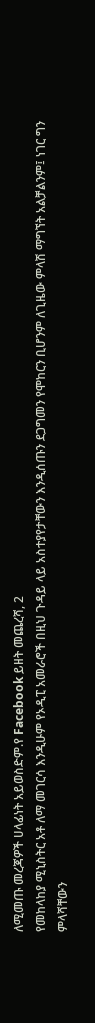ለሚመጡ መረጃዎች ሀላፊነት አይወስድም.የ Facebook ይዘት መጨረሻ, 2
የመከላከያ ሚኒስትር አቶ ለማ መገርሳ እንዲሁም የኦዲፒ አመራሮች በዚህ ጉዳይ ላይ አስተያየታቸውን እንዲሰጡን ደጋግመን የሞከርን ቢሆንም ለጊዜው ምላሽ ማግኘት አልቻልንም፤ ነገር ግን ምላሻቸውን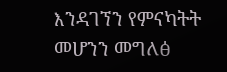እንዳገኘን የምናካትት መሆንን መግለፅ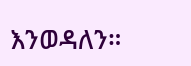እንወዳለን።